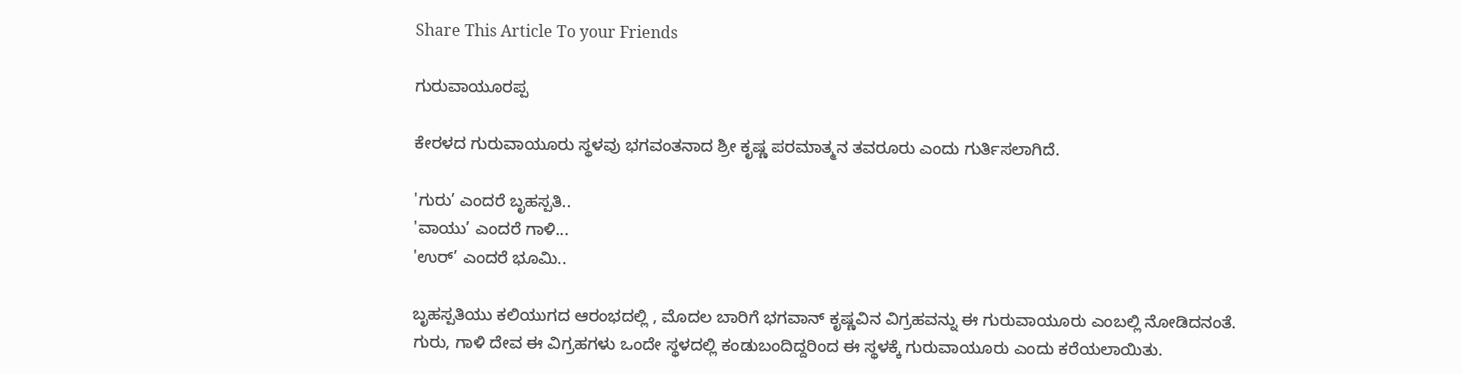Share This Article To your Friends

ಗುರುವಾಯೂರಪ್ಪ

ಕೇರಳದ ಗುರುವಾಯೂರು ಸ್ಥಳವು ಭಗವಂತನಾದ ಶ್ರೀ ಕೃಷ್ಣ ಪರಮಾತ್ಮನ ತವರೂರು ಎಂದು ಗುರ್ತಿಸಲಾಗಿದೆ.

'ಗುರು’ ಎಂದರೆ ಬೃಹಸ್ಪತಿ..
'ವಾಯು’ ಎಂದರೆ ಗಾಳಿ...
'ಉರ್’ ಎಂದರೆ ಭೂಮಿ..

ಬೃಹಸ್ಪತಿಯು ಕಲಿಯುಗದ ಆರಂಭದಲ್ಲಿ , ಮೊದಲ ಬಾರಿಗೆ ಭಗವಾನ್ ಕೃಷ್ಣವಿನ ವಿಗ್ರಹವನ್ನು ಈ ಗುರುವಾಯೂರು ಎಂಬಲ್ಲಿ ನೋಡಿದನಂತೆ.
ಗುರು, ಗಾಳಿ ದೇವ ಈ ವಿಗ್ರಹಗಳು ಒಂದೇ ಸ್ಥಳದಲ್ಲಿ ಕಂಡುಬಂದಿದ್ದರಿಂದ ಈ ಸ್ಥಳಕ್ಕೆ ಗುರುವಾಯೂರು ಎಂದು ಕರೆಯಲಾಯಿತು.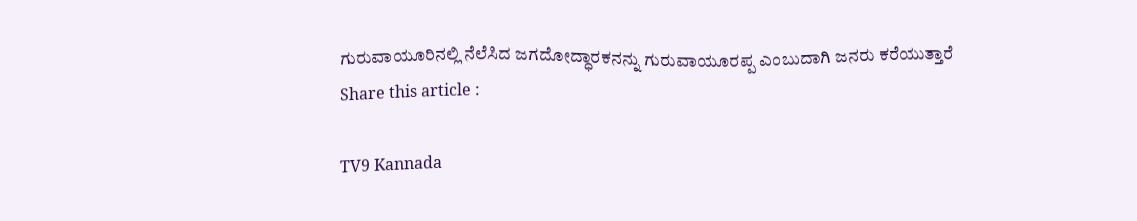ಗುರುವಾಯೂರಿನಲ್ಲಿ ನೆಲೆಸಿದ ಜಗದೋದ್ಧಾರಕನನ್ನು ಗುರುವಾಯೂರಪ್ಪ ಎಂಬುದಾಗಿ ಜನರು ಕರೆಯುತ್ತಾರೆ
Share this article :

TV9 Kannada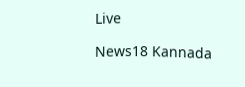Live

News18 Kannada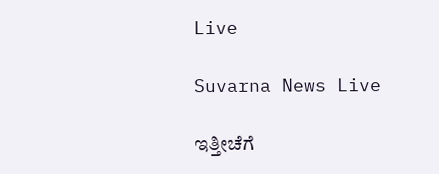Live

Suvarna News Live

ಇತ್ತೀಚೆಗೆ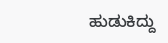ಹುಡುಕಿದ್ದು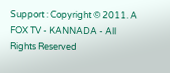Support : Copyright © 2011. A FOX TV - KANNADA - All Rights Reserved